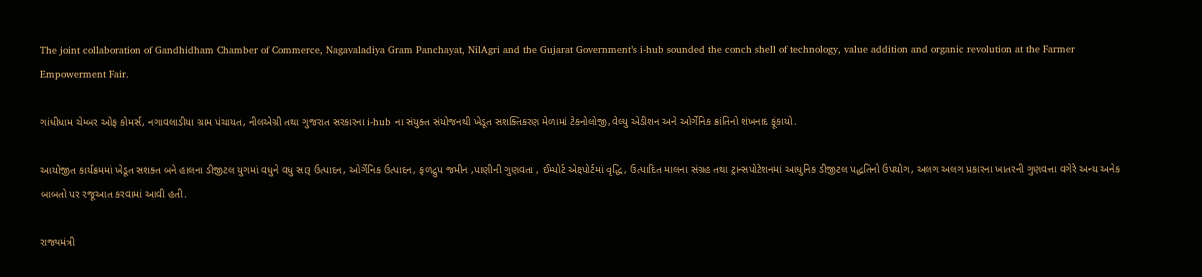The joint collaboration of Gandhidham Chamber of Commerce, Nagavaladiya Gram Panchayat, NilAgri and the Gujarat Government’s i-hub sounded the conch shell of technology, value addition and organic revolution at the Farmer Empowerment Fair.

ગાંધીધામ ચેમ્બર ઓફ કોમર્સ, નગાવલાડીયા ગ્રામ પંચાયત, નીલએગ્રી તથા ગુજરાત સરકારના i-hub ના સંયુક્ત સંયોજનથી ખેડૂત સશક્તિકરણ મેળામાં ટેકનોલોજી,વેલ્યુ એડીશન અને ઓર્ગેનિક ક્રાંતિનો શંખનાદ ફૂંકાયો.

આયોજીત કાર્યક્રમમાં ખેડૂત સશક્ત બને હાલના ડીજીટલ યુગમાં વધુને વધુ સારૂ ઉત્પાદન, ઓર્ગેનિક ઉત્પાદન, ફળદ્રુપ જમીન ,પાણીની ગુણવતા , ઈમ્પોર્ટ એક્ષ્પોર્ટમાં વૃદ્ધિ, ઉત્પાદિત માલના સંગ્રહ તથા ટ્રાન્સપોટેશનમાં આધુનિક ડીજીટલ પદ્ધતિનો ઉપયોગ, અલગ અલગ પ્રકારના ખાતરની ગુણવત્તા વગેરે અન્ય અનેક બાબતો પર રજૂઆત કરવામાં આવી હતી.

રાજ્યમંત્રી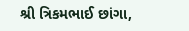શ્રી ત્રિકમભાઈ છાંગા,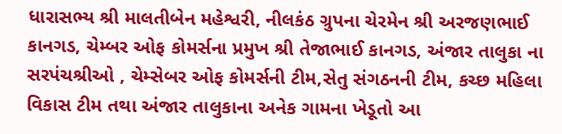ધારાસભ્ય શ્રી માલતીબેન મહેશ્વરી, નીલકંઠ ગ્રુપના ચેરમેન શ્રી અરજણભાઈ કાનગડ, ચેમ્બર ઓફ કોમર્સના પ્રમુખ શ્રી તેજાભાઈ કાનગડ, અંજાર તાલુકા ના સરપંચશ્રીઓ , ચેમ્સેબર ઓફ કોમર્સની ટીમ,સેતુ સંગઠનની ટીમ, કચ્છ મહિલા વિકાસ ટીમ તથા અંજાર તાલુકાના અનેક ગામના ખેડૂતો આ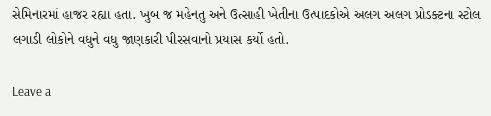સેમિનારમાં હાજર રહ્યા હતા. ખુબ જ મહેનતુ અને ઉત્સાહી ખેતીના ઉત્પાદકોએ અલગ અલગ પ્રોડક્ટના સ્ટોલ લગાડી લોકોને વધુને વધુ જાણકારી પીરસવાનો પ્રયાસ કર્યો હતો.

Leave a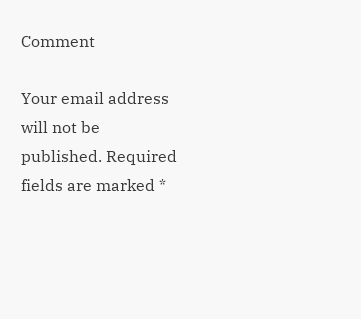Comment

Your email address will not be published. Required fields are marked *